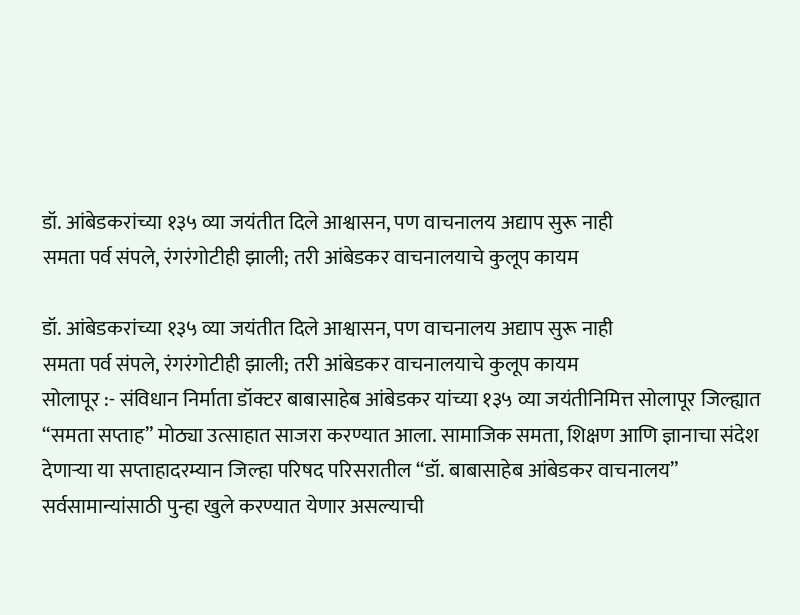डॉ. आंबेडकरांच्या १३५ व्या जयंतीत दिले आश्वासन, पण वाचनालय अद्याप सुरू नाही
समता पर्व संपले, रंगरंगोटीही झाली; तरी आंबेडकर वाचनालयाचे कुलूप कायम

डॉ. आंबेडकरांच्या १३५ व्या जयंतीत दिले आश्वासन, पण वाचनालय अद्याप सुरू नाही
समता पर्व संपले, रंगरंगोटीही झाली; तरी आंबेडकर वाचनालयाचे कुलूप कायम
सोलापूर :- संविधान निर्माता डॉक्टर बाबासाहेब आंबेडकर यांच्या १३५ व्या जयंतीनिमित्त सोलापूर जिल्ह्यात “समता सप्ताह” मोठ्या उत्साहात साजरा करण्यात आला. सामाजिक समता, शिक्षण आणि ज्ञानाचा संदेश देणाऱ्या या सप्ताहादरम्यान जिल्हा परिषद परिसरातील “डॉ. बाबासाहेब आंबेडकर वाचनालय” सर्वसामान्यांसाठी पुन्हा खुले करण्यात येणार असल्याची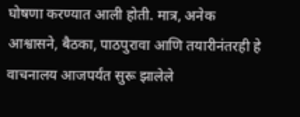घोषणा करण्यात आली होती. मात्र, अनेक आश्वासने, बैठका, पाठपुरावा आणि तयारीनंतरही हे वाचनालय आजपर्यंत सुरू झालेले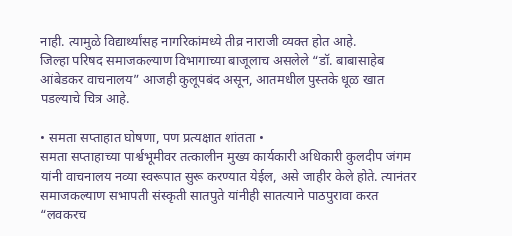नाही. त्यामुळे विद्यार्थ्यांसह नागरिकांमध्ये तीव्र नाराजी व्यक्त होत आहे.
जिल्हा परिषद समाजकल्याण विभागाच्या बाजूलाच असलेले “डॉ. बाबासाहेब आंबेडकर वाचनालय” आजही कुलूपबंद असून, आतमधील पुस्तके धूळ खात पडल्याचे चित्र आहे.

• समता सप्ताहात घोषणा, पण प्रत्यक्षात शांतता •
समता सप्ताहाच्या पार्श्वभूमीवर तत्कालीन मुख्य कार्यकारी अधिकारी कुलदीप जंगम यांनी वाचनालय नव्या स्वरूपात सुरू करण्यात येईल, असे जाहीर केले होते. त्यानंतर समाजकल्याण सभापती संस्कृती सातपुते यांनीही सातत्याने पाठपुरावा करत “लवकरच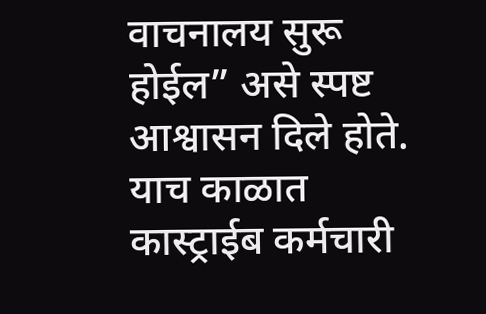वाचनालय सुरू होईल” असे स्पष्ट आश्वासन दिले होते.
याच काळात कास्ट्राईब कर्मचारी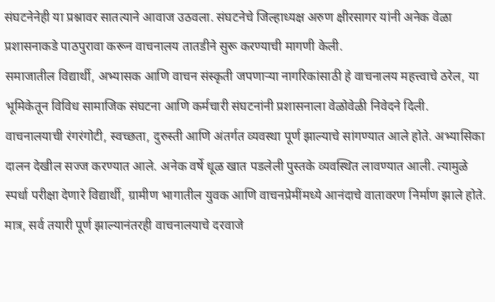संघटनेनेही या प्रश्नावर सातत्याने आवाज उठवला. संघटनेचे जिल्हाध्यक्ष अरुण क्षीरसागर यांनी अनेक वेळा प्रशासनाकडे पाठपुरावा करून वाचनालय तातडीने सुरू करण्याची मागणी केली.
समाजातील विद्यार्थी, अभ्यासक आणि वाचन संस्कृती जपणाऱ्या नागरिकांसाठी हे वाचनालय महत्त्वाचे ठरेल, या भूमिकेतून विविध सामाजिक संघटना आणि कर्मचारी संघटनांनी प्रशासनाला वेळोवेळी निवेदने दिली.
वाचनालयाची रंगरंगोटी, स्वच्छता, दुरुस्ती आणि अंतर्गत व्यवस्था पूर्ण झाल्याचे सांगण्यात आले होते. अभ्यासिका दालन देखील सज्ज करण्यात आले. अनेक वर्षे धूळ खात पडलेली पुस्तके व्यवस्थित लावण्यात आली. त्यामुळे स्पर्धा परीक्षा देणारे विद्यार्थी, ग्रामीण भागातील युवक आणि वाचनप्रेमींमध्ये आनंदाचे वातावरण निर्माण झाले होते.
मात्र, सर्व तयारी पूर्ण झाल्यानंतरही वाचनालयाचे दरवाजे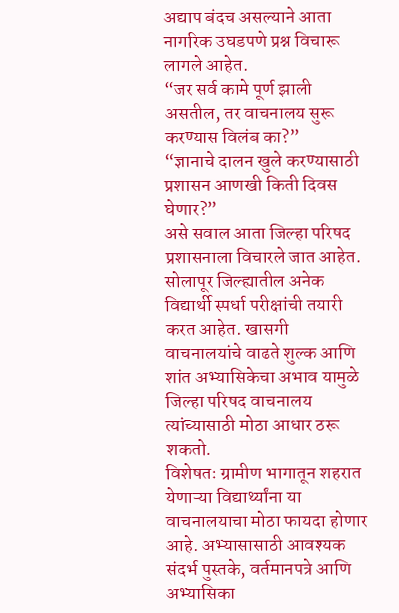अद्याप बंदच असल्याने आता नागरिक उघडपणे प्रश्न विचारू लागले आहेत.
“जर सर्व कामे पूर्ण झाली असतील, तर वाचनालय सुरू करण्यास विलंब का?”
“ज्ञानाचे दालन खुले करण्यासाठी प्रशासन आणखी किती दिवस घेणार?”
असे सवाल आता जिल्हा परिषद प्रशासनाला विचारले जात आहेत.
सोलापूर जिल्ह्यातील अनेक विद्यार्थी स्पर्धा परीक्षांची तयारी करत आहेत. खासगी वाचनालयांचे वाढते शुल्क आणि शांत अभ्यासिकेचा अभाव यामुळे जिल्हा परिषद वाचनालय त्यांच्यासाठी मोठा आधार ठरू शकतो.
विशेषतः ग्रामीण भागातून शहरात येणाऱ्या विद्यार्थ्यांना या वाचनालयाचा मोठा फायदा होणार आहे. अभ्यासासाठी आवश्यक संदर्भ पुस्तके, वर्तमानपत्रे आणि अभ्यासिका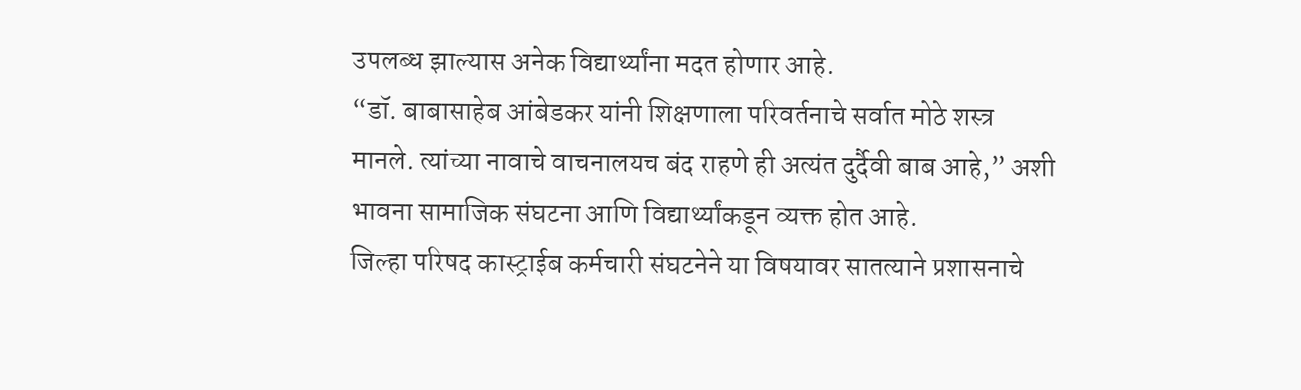उपलब्ध झाल्यास अनेक विद्यार्थ्यांना मदत होणार आहे.
“डॉ. बाबासाहेब आंबेडकर यांनी शिक्षणाला परिवर्तनाचे सर्वात मोठे शस्त्र मानले. त्यांच्या नावाचे वाचनालयच बंद राहणे ही अत्यंत दुर्दैवी बाब आहे,” अशी भावना सामाजिक संघटना आणि विद्यार्थ्यांकडून व्यक्त होत आहे.
जिल्हा परिषद कास्ट्राईब कर्मचारी संघटनेने या विषयावर सातत्याने प्रशासनाचे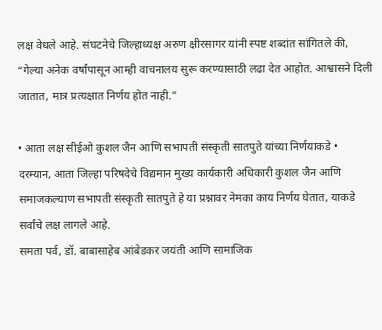लक्ष वेधले आहे. संघटनेचे जिल्हाध्यक्ष अरुण क्षीरसागर यांनी स्पष्ट शब्दांत सांगितले की, “गेल्या अनेक वर्षांपासून आम्ही वाचनालय सुरू करण्यासाठी लढा देत आहोत. आश्वासने दिली जातात, मात्र प्रत्यक्षात निर्णय होत नाही.”

• आता लक्ष सीईओ कुशल जैन आणि सभापती संस्कृती सातपुते यांच्या निर्णयाकडे •
दरम्यान, आता जिल्हा परिषदेचे विद्यमान मुख्य कार्यकारी अधिकारी कुशल जैन आणि समाजकल्याण सभापती संस्कृती सातपुते हे या प्रश्नावर नेमका काय निर्णय घेतात, याकडे सर्वांचे लक्ष लागले आहे.
समता पर्व, डॉ. बाबासाहेब आंबेडकर जयंती आणि सामाजिक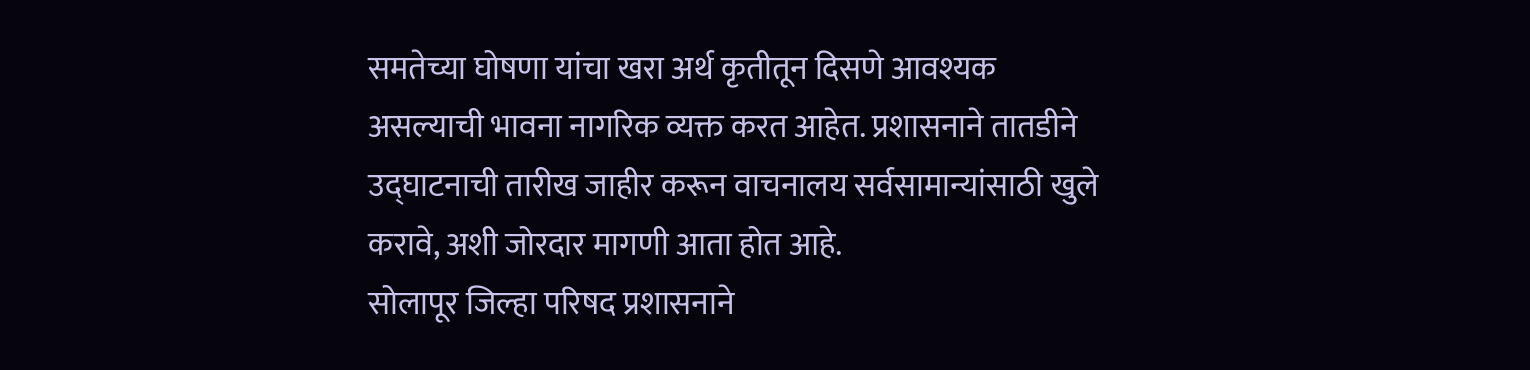समतेच्या घोषणा यांचा खरा अर्थ कृतीतून दिसणे आवश्यक असल्याची भावना नागरिक व्यक्त करत आहेत. प्रशासनाने तातडीने उद्घाटनाची तारीख जाहीर करून वाचनालय सर्वसामान्यांसाठी खुले करावे, अशी जोरदार मागणी आता होत आहे.
सोलापूर जिल्हा परिषद प्रशासनाने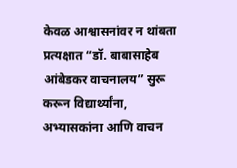केवळ आश्वासनांवर न थांबता प्रत्यक्षात “डॉ. बाबासाहेब आंबेडकर वाचनालय” सुरू करून विद्यार्थ्यांना, अभ्यासकांना आणि वाचन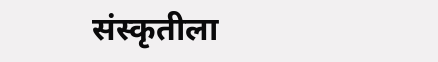संस्कृतीला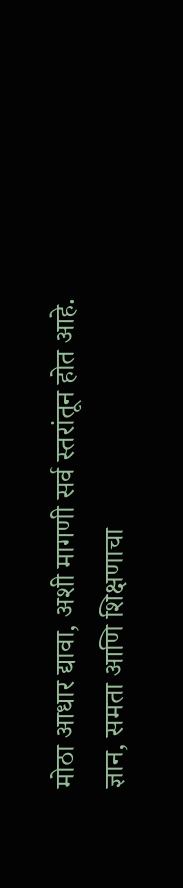मोठा आधार द्यावा, अशी मागणी सर्व स्तरांतून होत आहे.
ज्ञान, समता आणि शिक्षणाचा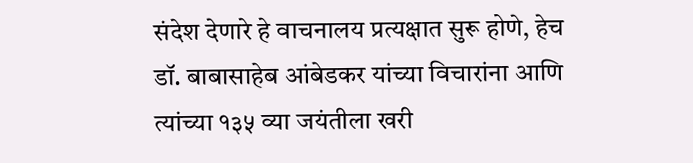संदेश देणारे हे वाचनालय प्रत्यक्षात सुरू होणे, हेच डॉ. बाबासाहेब आंबेडकर यांच्या विचारांना आणि त्यांच्या १३५ व्या जयंतीला खरी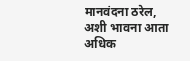मानवंदना ठरेल, अशी भावना आता अधिक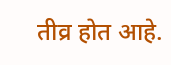तीव्र होत आहे.